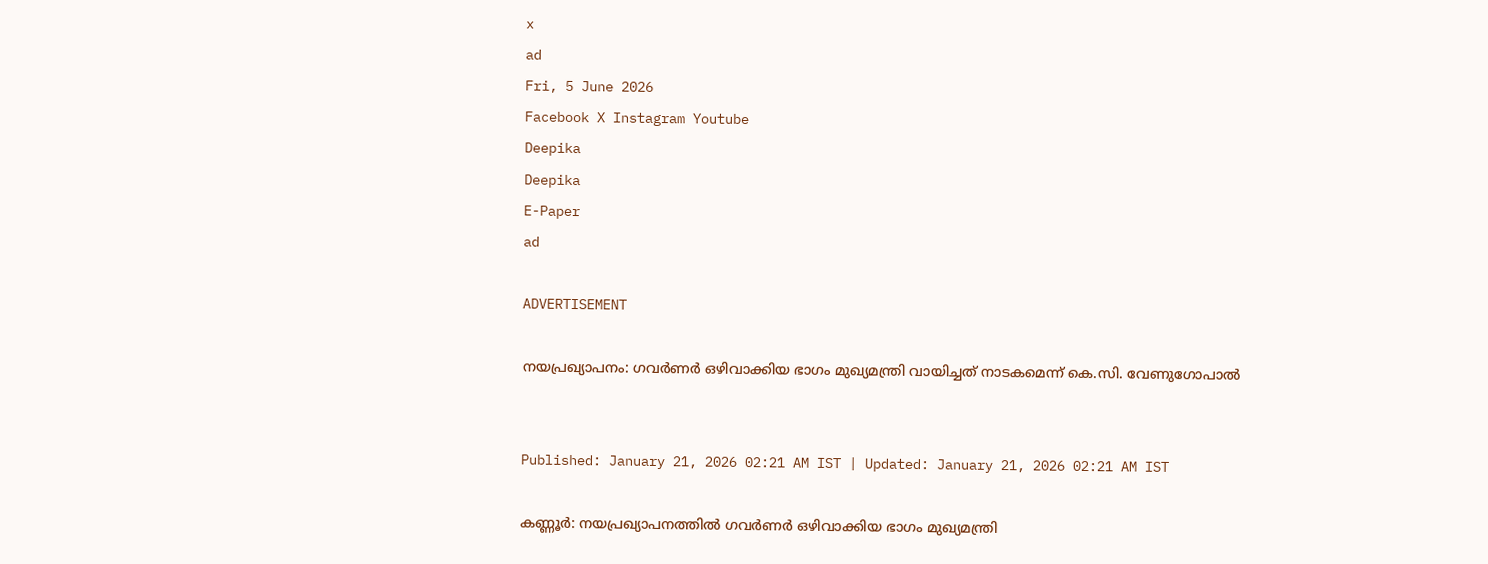x
ad
Fri, 5 June 2026
Facebook X Instagram Youtube
Deepika
Deepika
E-Paper
ad

ADVERTISEMENT

നയപ്രഖ്യാപനം: ഗവര്‍ണര്‍ ഒഴിവാക്കിയ ഭാഗം മുഖ്യമന്ത്രി വായിച്ചത് നാടകമെന്ന് കെ.സി. വേണുഗോപാല്‍


Published: January 21, 2026 02:21 AM IST | Updated: January 21, 2026 02:21 AM IST

കണ്ണൂർ: നയപ്രഖ്യാപനത്തില്‍ ഗവര്‍ണര്‍ ഒഴിവാക്കിയ ഭാഗം മുഖ്യമന്ത്രി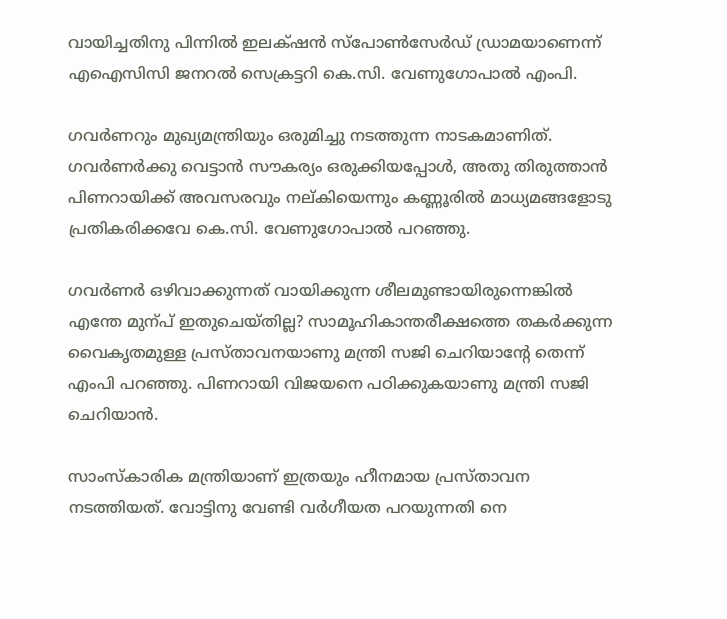വായിച്ചതിനു പിന്നില്‍ ഇലക്‌‌ഷന്‍ സ്‌പോണ്‍സേര്‍ഡ് ഡ്രാമയാണെന്ന് എഐസിസി ജനറല്‍ സെക്രട്ടറി കെ.സി. വേണുഗോപാല്‍ എംപി.

ഗവര്‍ണറും മുഖ്യമന്ത്രിയും ഒരുമിച്ചു നടത്തുന്ന നാടകമാണിത്. ഗവര്‍ണര്‍ക്കു വെട്ടാന്‍ സൗകര്യം ഒരുക്കിയപ്പോള്‍, അതു തിരുത്താന്‍ പിണറായിക്ക് അവസരവും നല്കിയെന്നും കണ്ണൂരിൽ മാധ്യമങ്ങളോടു പ്രതികരിക്കവേ കെ.സി. വേണുഗോപാൽ പറഞ്ഞു.

ഗവര്‍ണര്‍ ഒഴിവാക്കുന്നത് വായിക്കുന്ന ശീലമുണ്ടായിരുന്നെങ്കില്‍ എന്തേ മുന്പ് ഇതുചെയ്തില്ല? സാമൂഹികാന്തരീക്ഷത്തെ തകര്‍ക്കുന്ന വൈകൃതമുള്ള പ്രസ്താവനയാണു മന്ത്രി സജി ചെറിയാന്‍റേ തെന്ന് എംപി പറഞ്ഞു. പിണറായി വിജയനെ പഠിക്കുകയാണു മന്ത്രി സജി ചെറിയാൻ.

സാംസ്‌കാരിക മന്ത്രിയാണ് ഇത്രയും ഹീനമായ പ്രസ്താവന നടത്തിയത്. വോട്ടിനു വേണ്ടി വര്‍ഗീയത പറയുന്നതി നെ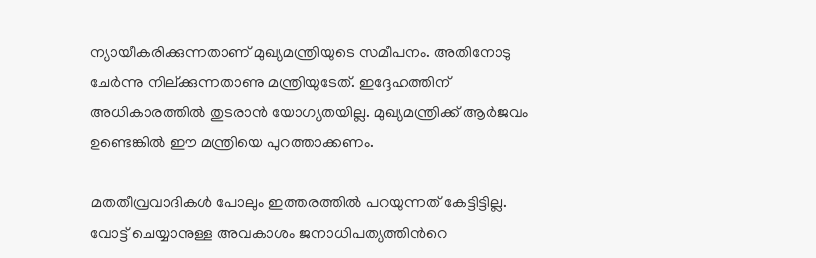ന്യായീകരിക്കുന്നതാണ് മുഖ്യമന്ത്രിയുടെ സമീപനം. അതിനോടു ചേര്‍ന്നു നില്ക്കുന്നതാണു മന്ത്രിയുടേത്. ഇദ്ദേഹത്തിന് അധികാരത്തില്‍ തുടരാന്‍ യോഗ്യതയില്ല. മുഖ്യമന്ത്രിക്ക് ആര്‍ജവം ഉണ്ടെങ്കില്‍ ഈ മന്ത്രിയെ പുറത്താക്കണം.

മതതീവ്രവാദികള്‍ പോലും ഇത്തരത്തില്‍ പറയുന്നത് കേട്ടിട്ടില്ല. വോട്ട് ചെയ്യാനുള്ള അവകാശം ജനാധിപത്യത്തിന്‍റെ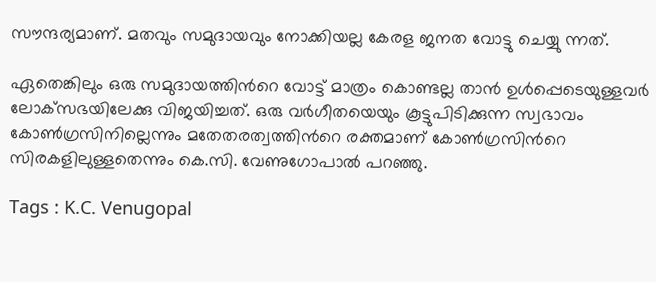സൗന്ദര്യമാണ്. മതവും സമുദായവും നോക്കിയല്ല കേരള ജനത വോട്ടു ചെയ്യു ന്നത്.

ഏതെങ്കിലും ഒരു സമുദായത്തിന്‍റെ വോട്ട് മാത്രം കൊണ്ടല്ല താന്‍ ഉള്‍പ്പെടെയുള്ളവര്‍ ലോക്‌സഭയിലേക്കു വിജയിച്ചത്. ഒരു വര്‍ഗീതയെയും കൂട്ടുപിടിക്കുന്ന സ്വഭാവം കോണ്‍ഗ്രസിനില്ലെന്നും മതേതരത്വത്തിന്‍റെ രക്തമാണ് കോണ്‍ഗ്രസിന്‍റെ സിരകളിലുള്ളതെന്നും കെ.സി. വേണുഗോപാല്‍ പറഞ്ഞു.

Tags : K.C. Venugopal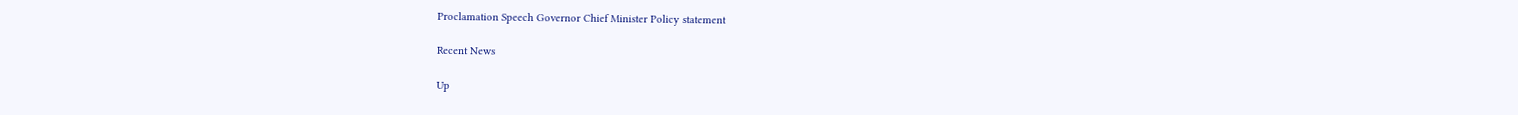Proclamation Speech Governor Chief Minister Policy statement

Recent News

Up